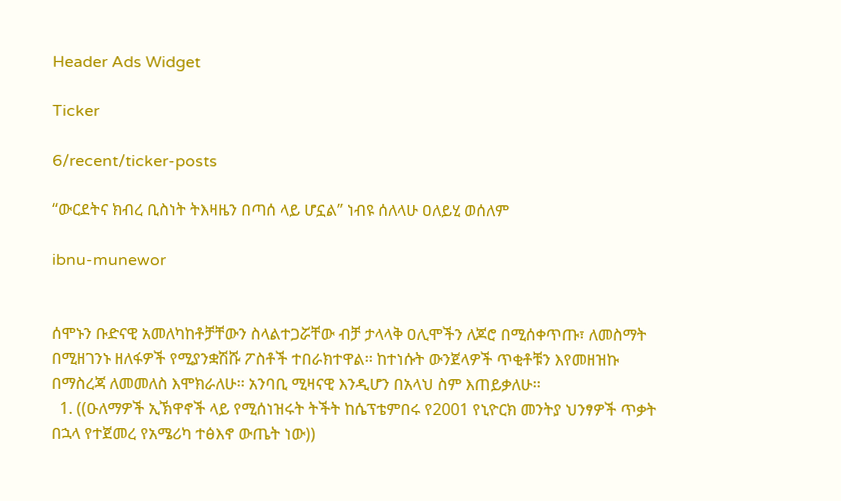Header Ads Widget

Ticker

6/recent/ticker-posts

“ውርደትና ክብረ ቢስነት ትእዛዜን በጣሰ ላይ ሆኗል” ነብዩ ሰለላሁ ዐለይሂ ወሰለም

ibnu-munewor


ሰሞኑን ቡድናዊ አመለካከቶቻቸውን ስላልተጋሯቸው ብቻ ታላላቅ ዐሊሞችን ለጆሮ በሚሰቀጥጡ፣ ለመስማት በሚዘገንኑ ዘለፋዎች የሚያንቋሽሹ ፖስቶች ተበራክተዋል፡፡ ከተነሱት ውንጀላዎች ጥቂቶቹን እየመዘዝኩ በማስረጃ ለመመለስ እሞክራለሁ፡፡ አንባቢ ሚዛናዊ እንዲሆን በአላህ ስም እጠይቃለሁ፡፡
  1. ((ዑለማዎች ኢኽዋኖች ላይ የሚሰነዝሩት ትችት ከሴፕቴምበሩ የ2001 የኒዮርክ መንትያ ህንፃዎች ጥቃት በኋላ የተጀመረ የአሜሪካ ተፅእኖ ውጤት ነው))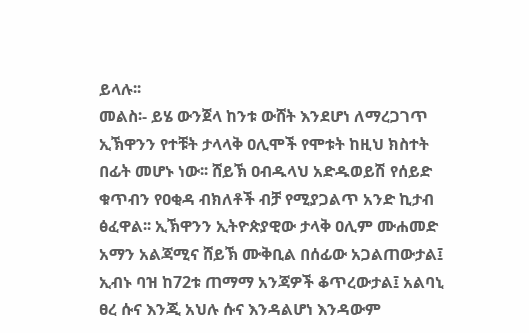ይላሉ፡፡
መልስ፡- ይሄ ውንጀላ ከንቱ ውሸት እንደሆነ ለማረጋገጥ ኢኽዋንን የተቹት ታላላቅ ዐሊሞች የሞቱት ከዚህ ክስተት በፊት መሆኑ ነው፡፡ ሸይኽ ዐብዱላህ አድዱወይሽ የሰይድ ቁጥብን የዐቂዳ ብክለቶች ብቻ የሚያጋልጥ አንድ ኪታብ ፅፈዋል፡፡ ኢኽዋንን ኢትዮጵያዊው ታላቅ ዐሊም ሙሐመድ አማን አልጃሚና ሸይኽ ሙቅቢል በሰፊው አጋልጠውታል፤ ኢብኑ ባዝ ከ72ቱ ጠማማ አንጃዎች ቆጥረውታል፤ አልባኒ ፀረ ሱና እንጂ አህሉ ሱና እንዳልሆነ እንዳውም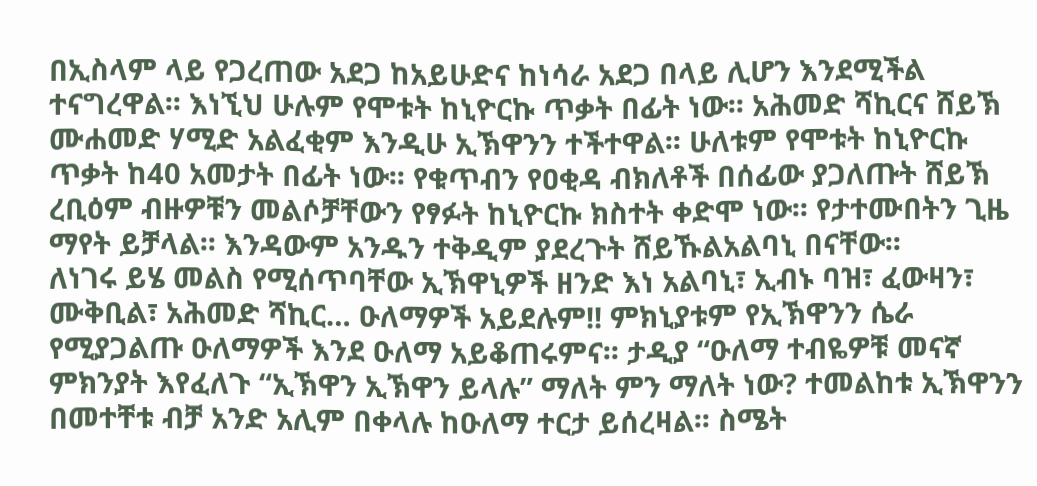በኢስላም ላይ የጋረጠው አደጋ ከአይሁድና ከነሳራ አደጋ በላይ ሊሆን እንደሚችል ተናግረዋል፡፡ እነኚህ ሁሉም የሞቱት ከኒዮርኩ ጥቃት በፊት ነው፡፡ አሕመድ ሻኪርና ሸይኽ ሙሐመድ ሃሚድ አልፈቂም እንዲሁ ኢኽዋንን ተችተዋል፡፡ ሁለቱም የሞቱት ከኒዮርኩ ጥቃት ከ40 አመታት በፊት ነው፡፡ የቁጥብን የዐቂዳ ብክለቶች በሰፊው ያጋለጡት ሸይኽ ረቢዕም ብዙዎቹን መልሶቻቸውን የፃፉት ከኒዮርኩ ክስተት ቀድሞ ነው፡፡ የታተሙበትን ጊዜ ማየት ይቻላል፡፡ እንዳውም አንዱን ተቅዲም ያደረጉት ሸይኹልአልባኒ በናቸው፡፡
ለነገሩ ይሄ መልስ የሚሰጥባቸው ኢኽዋኒዎች ዘንድ እነ አልባኒ፣ ኢብኑ ባዝ፣ ፈውዛን፣ ሙቅቢል፣ አሕመድ ሻኪር… ዑለማዎች አይደሉም!! ምክኒያቱም የኢኽዋንን ሴራ የሚያጋልጡ ዑለማዎች እንደ ዑለማ አይቆጠሩምና፡፡ ታዲያ “ዑለማ ተብዬዎቹ መናኛ ምክንያት እየፈለጉ “ኢኽዋን ኢኽዋን ይላሉ” ማለት ምን ማለት ነው? ተመልከቱ ኢኽዋንን በመተቸቱ ብቻ አንድ አሊም በቀላሉ ከዑለማ ተርታ ይሰረዛል፡፡ ስሜት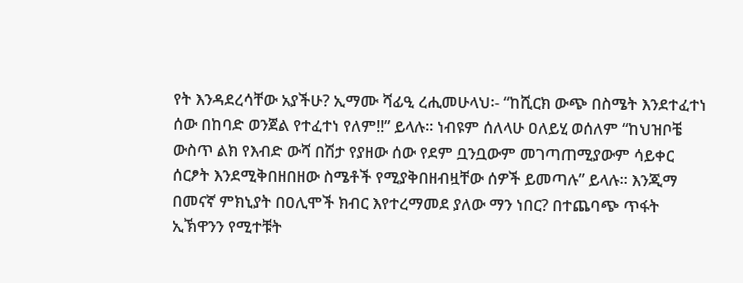የት እንዳደረሳቸው አያችሁ? ኢማሙ ሻፊዒ ረሒመሁላህ፡- “ከሺርክ ውጭ በስሜት እንደተፈተነ ሰው በከባድ ወንጀል የተፈተነ የለም!!” ይላሉ፡፡ ነብዩም ሰለላሁ ዐለይሂ ወሰለም “ከህዝቦቼ ውስጥ ልክ የእብድ ውሻ በሽታ የያዘው ሰው የደም ቧንቧውም መገጣጠሚያውም ሳይቀር ሰርፆት እንደሚቅበዘበዘው ስሜቶች የሚያቅበዘብዟቸው ሰዎች ይመጣሉ” ይላሉ፡፡ እንጂማ በመናኛ ምክኒያት በዐሊሞች ክብር እየተረማመደ ያለው ማን ነበር? በተጨባጭ ጥፋት ኢኽዋንን የሚተቹት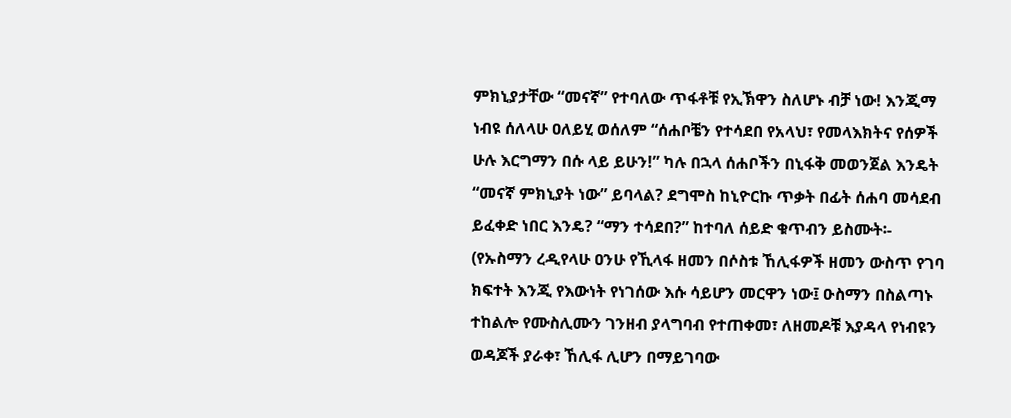ምክኒያታቸው “መናኛ” የተባለው ጥፋቶቹ የኢኽዋን ስለሆኑ ብቻ ነው! እንጂማ ነብዩ ሰለላሁ ዐለይሂ ወሰለም “ሰሐቦቼን የተሳደበ የአላህ፣ የመላእክትና የሰዎች ሁሉ እርግማን በሱ ላይ ይሁን!” ካሉ በኋላ ሰሐቦችን በኒፋቅ መወንጀል እንዴት “መናኛ ምክኒያት ነው” ይባላል? ደግሞስ ከኒዮርኩ ጥቃት በፊት ሰሐባ መሳደብ ይፈቀድ ነበር እንዴ? “ማን ተሳደበ?” ከተባለ ሰይድ ቁጥብን ይስሙት፡- (የኡስማን ረዲየላሁ ዐንሁ የኺላፋ ዘመን በሶስቱ ኸሊፋዎች ዘመን ውስጥ የገባ ክፍተት እንጂ የእውነት የነገሰው እሱ ሳይሆን መርዋን ነው፤ ዑስማን በስልጣኑ ተከልሎ የሙስሊሙን ገንዘብ ያላግባብ የተጠቀመ፣ ለዘመዶቹ እያዳላ የነብዩን ወዳጆች ያራቀ፣ ኸሊፋ ሊሆን በማይገባው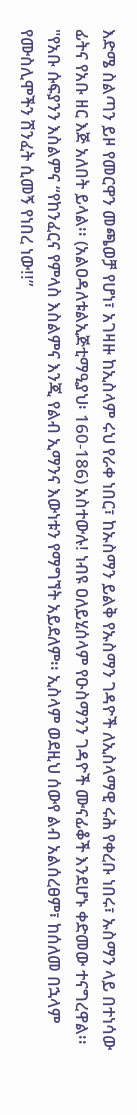እድሜ ስልጣን ይዞ የመርዋን መጫወቻ የሆነ፣ አገዛዙ ከኢስላም ሩህ የራቀ ነበር፣ ከኡስማን ይልቅ የኡስማን ገዳዮች ለኢስላማዊ ሩሕ የቀረቡ ነበሩ፣ ኡስማን ላይ በተነሳው ፊትና የአቡ ዘር እጅ አለበት ይላል፡፡ (አልዐዳለቱልኢጅቲማዒያህ፡ 160-186) አስተውሉ! ነብዩ ዐለይሂሰላም የዑስማንን ገዳዮች ሙናፊቆች እንደሆኑ ቀድመው ተናግረዋል፡፡ "የአቡ ሱፍያንን እስልምና “የከንፈርና የምላስ እስልምና እንጂ የልብ ኢማንና እውነቱን የማግኘት አይደለም፡፡ ኢስላም ወደዚህ ሰውየ ልብ አልሰረፀም፣ ከሰለመ በኋላም የሙስሊሞችን ሽንፈት ሲመኝ የነበረ ነው!!”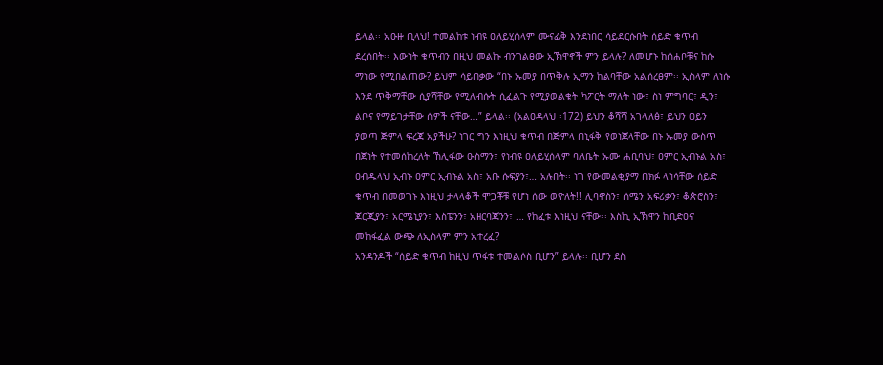ይላል፡፡ አዑዙ ቢላህ! ተመልከቱ ነብዩ ዐለይሂሰላም ሙናፊቅ እንደነበር ሳይደርሱበት ሰይድ ቁጥብ ደረሰበት፡፡ እውነት ቁጥብን በዚህ መልኩ ብንገልፀው ኢኽዋኖች ምን ይላሉ? ለመሆኑ ከሰሐቦቹና ከሱ ማነው የሚበልጠው? ይህም ሳይበቃው “በኑ ኡመያ በጥቅሉ ኢማን ከልባቸው አልሰረፀም፡፡ ኢስላም ለነሱ እንደ ጥቅማቸው ሲያሻቸው የሚለብሱት ሲፈልጉ የሚያወልቁት ካፖርት ማለት ነው፣ ስነ ምግባር፣ ዲን፣ ልቦና የማይገታቸው ሰዎች ናቸው…” ይላል፡፡ (አልዐዳላህ ፡172) ይህን ቆሻሻ አገላለፅ፣ ይህን ዐይን ያወጣ ጅምላ ፍረጃ አያችሁ? ነገር ግን እነዚህ ቁጥብ በጅምላ በኒፋቅ የወነጀላቸው በኑ ኡመያ ውስጥ በጀነት የተመሰከረለት ኸሊፋው ዑስማን፣ የነብዩ ዐለይሂሰላም ባለቤት ኡሙ ሐቢባህ፣ ዐምር ኢብኑል አስ፣ ዐብዱላህ ኢብኑ ዐምር ኢብኑል አስ፣ አቡ ሱፍያን፣… አሉበት፡፡ ነገ የውመልቂያማ በክፉ ላነሳቸው ሰይድ ቁጥብ በመወገኑ እነዚህ ታላላቆች ሞጋቾቹ የሆነ ሰው ወዮለት!! ሊባኖስን፣ ሰሜን አፍሪቃን፣ ቆጵሮስን፣ ጆርጂያን፣ አርሜኒያን፣ እስፔንን፣ አዘርባጃንን፣ … የከፈቱ እነዚህ ናቸው፡፡ እስኪ ኢኽዋን ከቢድዐና መከፋፈል ውጭ ለኢስላም ምን አተረፈ?
አንዳንዶች “ሰይድ ቁጥብ ከዚህ ጥፋቱ ተመልሶስ ቢሆን” ይላሉ፡፡ ቢሆን ደስ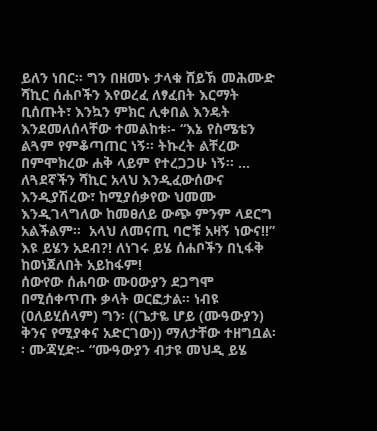ይለን ነበር፡፡ ግን በዘመኑ ታላቁ ሸይኽ መሕሙድ ሻኪር ሰሐቦችን እየወረፈ ለፃፈበት እርማት ቢሰጡት፣ እንኳን ምክር ሊቀበል እንዴት እንደመለሰላቸው ተመልከቱ፡- “እኔ የስሜቴን ልጓም የምቆጣጠር ነኝ፡፡ ትኩረት ልቸረው በምሞክረው ሐቅ ላይም የተረጋጋሁ ነኝ፡፡ ... ለጓደኛችን ሻኪር አላህ እንዲፈውሰውና እንዲያሽረው፣ ከሚያሰቃየው ህመሙ እንዲገላግለው ከመፀለይ ውጭ ምንም ላደርግ አልችልም፡፡  አላህ ለመናጢ ባሮቹ አዛኝ ነውና!!” እዩ ይሄን አደብ?! ለነገሩ ይሄ ሰሐቦችን በኒፋቅ ከወነጀለበት አይከፋም!
ሰውየው ሰሐባው ሙዐውያን ደጋግሞ በሚሰቀጥጡ ቃላት ወርፎታል፡፡ ነብዩ (ዐለይሂሰላም) ግን፡ ((ጌታዬ ሆይ (ሙዓውያን) ቅንና የሚያቀና አድርገው)) ማለታቸው ተዘግቧል፡፡ ሙጃሂድ፡- “ሙዓውያን ብታዩ መህዲ ይሄ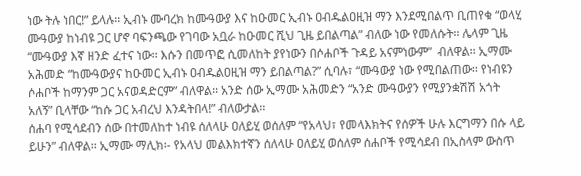ነው ትሉ ነበር!” ይላሉ፡፡ ኢብኑ ሙባረክ ከሙዓውያ እና ከዑመር ኢብኑ ዐብዱልዐዚዝ ማን እንደሚበልጥ ቢጠየቁ “ወላሂ ሙዓውያ ከነብዩ ጋር ሆኖ ባፍንጫው የገባው አቧራ ከዑመር ሺህ ጊዜ ይበልጣል” ብለው ነው የመለሱት፡፡ ሌላም ጊዜ “ሙዓውያ እኛ ዘንድ ፈተና ነው፡፡ እሱን በመጥፎ ሲመለከት ያየነውን በሶሐቦች ጉዳይ አናምነውም”  ብለዋል፡፡ ኢማሙ አሕመድ “ከሙዓውያና ከዑመር ኢብኑ ዐብዱልዐዚዝ ማን ይበልጣል?” ሲባሉ፣ “ሙዓውያ ነው የሚበልጠው፡፡ የነብዩን ሶሐቦች ከማንም ጋር አናወዳድርም” ብለዋል፡፡ አንድ ሰው ኢማሙ አሕመድን “አንድ ሙዓውያን የሚያንቋሽሽ አጎት አለኝ” ቢላቸው “ከሱ ጋር አብረህ እንዳትበላ!” ብለውታል፡፡
ሰሐባ የሚሳደብን ሰው በተመለከተ ነብዩ ሰለላሁ ዐለይሂ ወሰለም “የአላህ፣ የመላእክትና የሰዎች ሁሉ እርግማን በሱ ላይ ይሁን” ብለዋል፡፡ ኢማሙ ማሊክ፡- የአላህ መልእክተኛን ሰለላሁ ዐለይሂ ወሰለም ሰሐቦች የሚሳደብ በኢስላም ውስጥ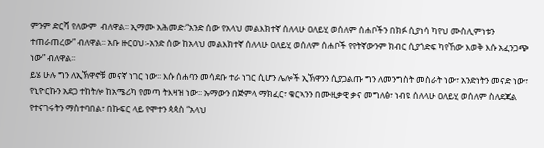ምንም ድርሻ የለውም  ብለዋል፡፡ ኢማሙ አሕመድ፡“አንድ ሰው የአላህ መልእክተኛ ሰለላሁ ዐለይሂ ወሰለም ሰሐቦችን በክፉ ሲያነሳ ካየህ ሙስሊምነቱን ተጠራጠረው” ብለዋል፡፡ አቡ ዙርዐህ፡-አንድ ሰው ከአላህ መልእክተኛ ሰለላሁ ዐለይሂ ወሰለም ሰሐቦች የየትኛውንም ክብር ሲያጎድፍ ካየኸው እወቅ እሱ አፈንጋጭ ነው” ብለዋል፡፡
ይሄ ሁሉ ግን ለኢኽዋኖቹ መናኛ ነገር ነው፡፡ እሱ ሰሐባን መሳደቡ ተራ ነገር ሲሆን ሌሎች ኢኽዋንን ሲያጋልጡ ግን ለመንግስት መስራት ነው፣ አንድነትን መናድ ነው፣ የኒዮርኩን አደጋ ተከትሎ ከአሜሪካ የመጣ ትእዛዝ ነው፡፡ ኡማውን በጅምላ ማክፈር፣ ቁርኣንን በሙዚቃዊ ቃና መግለፅ፣ ነብዩ ሰለላሁ ዐለይሂ ወሰለም ስለደጃል የተናገሩትን ማስተባበል፣ በኩፍር ላይ የሞተን ጳጳስ “አላህ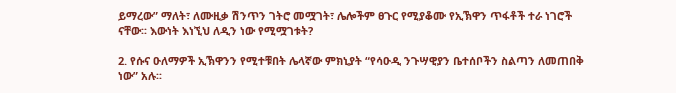ይማረው” ማለት፣ ለሙዚቃ ሽንጥን ገትሮ መሟገት፣ ሌሎችም ፀጉር የሚያቆሙ የኢኽዋን ጥፋቶች ተራ ነገሮች ናቸው፡፡ እውነት እነኚህ ለዲን ነው የሚሟገቱት?

2. የሱና ዑለማዎች ኢኽዋንን የሚተቹበት ሌላኛው ምክኒያት “የሳዑዲ ንጉሣዊያን ቤተሰቦችን ስልጣን ለመጠበቅ ነው” አሉ፡፡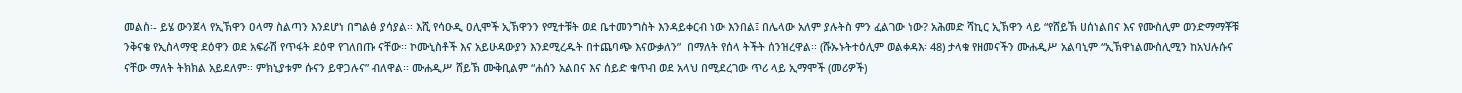መልስ፡- ይሄ ውንጀላ የኢኽዋን ዐላማ ስልጣን እንደሆነ በግልፅ ያሳያል፡፡ እሺ የሳዑዲ ዐሊሞች ኢኽዋንን የሚተቹት ወደ ቤተመንግስት እንዳይቀርብ ነው እንበል፤ በሌላው አለም ያሉትስ ምን ፈልገው ነው? አሕመድ ሻኪር ኢኽዋን ላይ “የሸይኽ ሀሰነልበና እና የሙስሊም ወንድማማቾቹ ንቅናቄ የኢስላማዊ ደዕዋን ወደ አፍራሽ የጥፋት ደዕዋ የገለበጡ ናቸው፡፡ ኮሙኒስቶች እና አይሁዳውያን እንደሚረዱት በተጨባጭ እናውቃለን”  በማለት የሰላ ትችት ሰንዝረዋል፡፡ (ሹኡኑትተዕሊም ወልቀዳእ፡ 48) ታላቁ የዘመናችን ሙሐዲሥ አልባኒም “ኢኽዋነልሙስሊሚን ከአህሉሱና ናቸው ማለት ትክክል አይደለም፡፡ ምክኒያቱም ሱናን ይዋጋሉና” ብለዋል፡፡ ሙሐዲሥ ሸይኽ ሙቅቢልም “ሐሰን አልበና እና ሰይድ ቁጥብ ወደ አላህ በሚደረገው ጥሪ ላይ ኢማሞች (መሪዎች)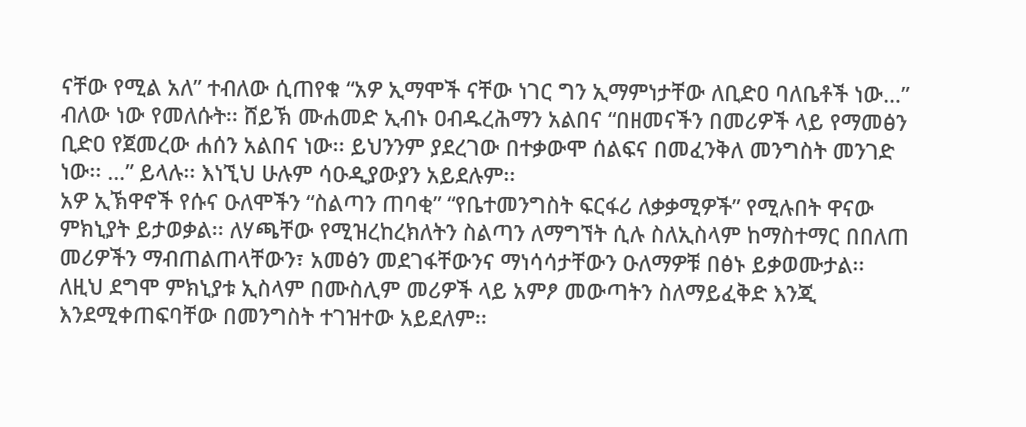ናቸው የሚል አለ” ተብለው ሲጠየቁ “አዎ ኢማሞች ናቸው ነገር ግን ኢማምነታቸው ለቢድዐ ባለቤቶች ነው…” ብለው ነው የመለሱት፡፡ ሸይኽ ሙሐመድ ኢብኑ ዐብዱረሕማን አልበና “በዘመናችን በመሪዎች ላይ የማመፅን ቢድዐ የጀመረው ሐሰን አልበና ነው፡፡ ይህንንም ያደረገው በተቃውሞ ሰልፍና በመፈንቅለ መንግስት መንገድ ነው፡፡ …” ይላሉ፡፡ እነኚህ ሁሉም ሳዑዲያውያን አይደሉም፡፡
አዎ ኢኽዋኖች የሱና ዑለሞችን “ስልጣን ጠባቂ” “የቤተመንግስት ፍርፋሪ ለቃቃሚዎች” የሚሉበት ዋናው ምክኒያት ይታወቃል፡፡ ለሃጫቸው የሚዝረከረክለትን ስልጣን ለማግኘት ሲሉ ስለኢስላም ከማስተማር በበለጠ መሪዎችን ማብጠልጠላቸውን፣ አመፅን መደገፋቸውንና ማነሳሳታቸውን ዑለማዎቹ በፅኑ ይቃወሙታል፡፡ ለዚህ ደግሞ ምክኒያቱ ኢስላም በሙስሊም መሪዎች ላይ አምፆ መውጣትን ስለማይፈቅድ እንጂ እንደሚቀጠፍባቸው በመንግስት ተገዝተው አይደለም፡፡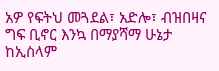አዎ የፍትህ መጓደል፣ አድሎ፣ ብዝበዛና ግፍ ቢኖር እንኳ በማያሻማ ሁኔታ ከኢስላም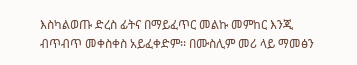እስካልወጡ ድረስ ፊትና በማይፈጥር መልኩ መምከር እንጂ ብጥብጥ መቀስቀስ አይፈቀድም፡፡ በሙስሊም መሪ ላይ ማመፅን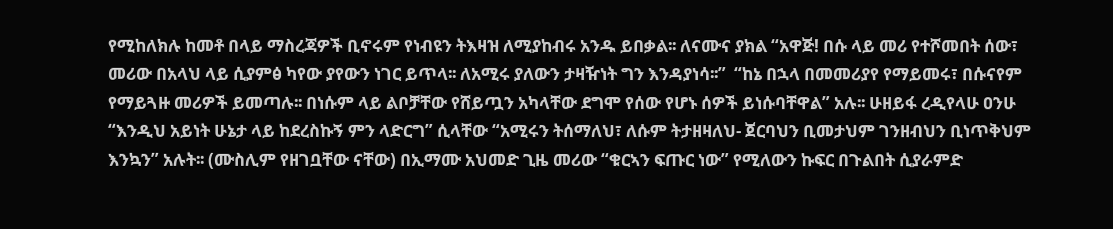የሚከለክሉ ከመቶ በላይ ማስረጃዎች ቢኖሩም የነብዩን ትእዛዝ ለሚያከብሩ አንዱ ይበቃል፡፡ ለናሙና ያክል “አዋጅ! በሱ ላይ መሪ የተሾመበት ሰው፣ መሪው በአላህ ላይ ሲያምፅ ካየው ያየውን ነገር ይጥላ፡፡ ለአሚሩ ያለውን ታዛዥነት ግን እንዳያነሳ፡፡”  “ከኔ በኋላ በመመሪያየ የማይመሩ፣ በሱናየም የማይጓዙ መሪዎች ይመጣሉ፡፡ በነሱም ላይ ልቦቻቸው የሸይጧን አካላቸው ደግሞ የሰው የሆኑ ሰዎች ይነሱባቸዋል” አሉ፡፡ ሁዘይፋ ረዲየላሁ ዐንሁ “እንዲህ አይነት ሁኔታ ላይ ከደረስኩኝ ምን ላድርግ” ሲላቸው “አሚሩን ትሰማለህ፣ ለሱም ትታዘዛለህ- ጀርባህን ቢመታህም ገንዘብህን ቢነጥቅህም እንኳን” አሉት፡፡ (ሙስሊም የዘገቧቸው ናቸው) በኢማሙ አህመድ ጊዜ መሪው “ቁርኣን ፍጡር ነው” የሚለውን ኩፍር በጉልበት ሲያራምድ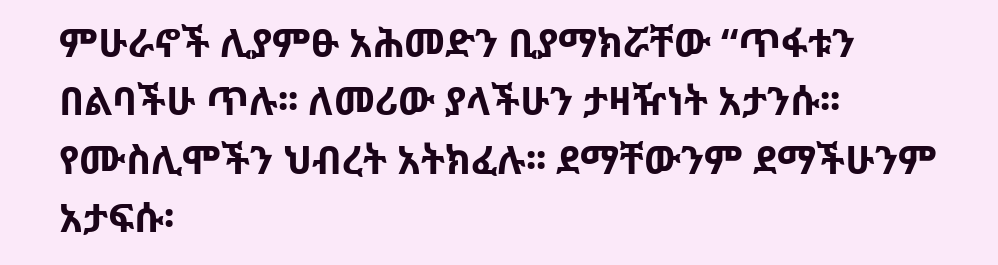ምሁራኖች ሊያምፁ አሕመድን ቢያማክሯቸው “ጥፋቱን በልባችሁ ጥሉ፡፡ ለመሪው ያላችሁን ታዛዥነት አታንሱ፡፡ የሙስሊሞችን ህብረት አትክፈሉ፡፡ ደማቸውንም ደማችሁንም አታፍሱ፡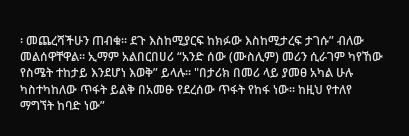፡ መጨረሻችሁን ጠብቁ፡፡ ደጉ እስከሚያርፍ ከክፉው እስከሚታረፍ ታገሱ” ብለው መልሰዋቸዋል፡፡ ኢማም አልበርበሀሪ “አንድ ሰው (ሙስሊም) መሪን ሲራገም ካየኸው የስሜት ተከታይ እንደሆነ እወቅ” ይላሉ፡፡ "በታሪክ በመሪ ላይ ያመፀ አካል ሁሉ ካስተካከለው ጥፋት ይልቅ በአመፁ የደረሰው ጥፋት የከፋ ነው፡፡ ከዚህ የተለየ ማግኘት ከባድ ነው”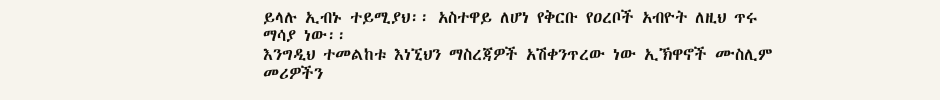ይላሉ ኢብኑ ተይሚያህ፡፡ አስተዋይ ለሆነ የቅርቡ የዐረቦች አብዮት ለዚህ ጥሩ ማሳያ ነው፡፡
እንግዲህ ተመልከቱ እነኚህን ማስረጃዎች አሽቀንጥረው ነው ኢኽዋኖች ሙስሊም መሪዎችን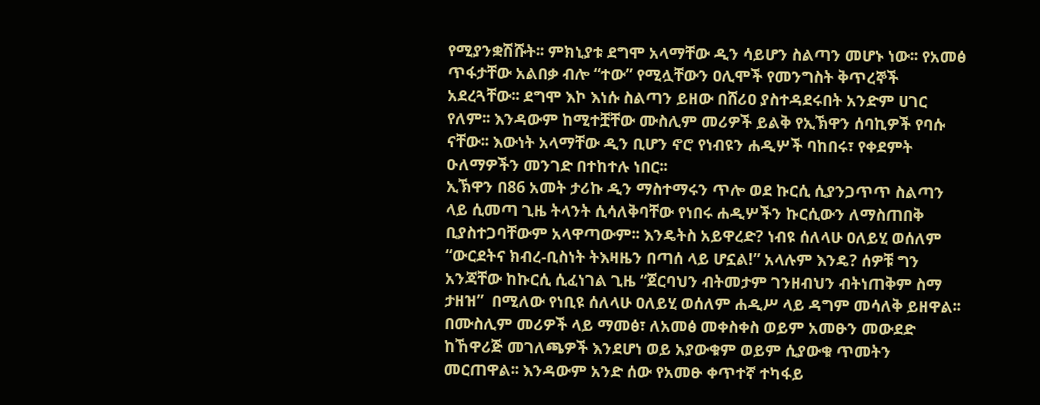የሚያንቋሽሹት፡፡ ምክኒያቱ ደግሞ አላማቸው ዲን ሳይሆን ስልጣን መሆኑ ነው፡፡ የአመፅ ጥፋታቸው አልበቃ ብሎ “ተው” የሚሏቸውን ዐሊሞች የመንግስት ቅጥረኞች አደረጓቸው፡፡ ደግሞ እኮ እነሱ ስልጣን ይዘው በሸሪዐ ያስተዳደሩበት አንድም ሀገር የለም፡፡ እንዳውም ከሚተቿቸው ሙስሊም መሪዎች ይልቅ የኢኽዋን ሰባኪዎች የባሱ ናቸው፡፡ እውነት አላማቸው ዲን ቢሆን ኖሮ የነብዩን ሐዲሦች ባከበሩ፣ የቀደምት ዑለማዎችን መንገድ በተከተሉ ነበር፡፡
ኢኽዋን በ86 አመት ታሪኩ ዲን ማስተማሩን ጥሎ ወደ ኩርሲ ሲያንጋጥጥ ስልጣን ላይ ሲመጣ ጊዜ ትላንት ሲሳለቅባቸው የነበሩ ሐዲሦችን ኩርሲውን ለማስጠበቅ ቢያስተጋባቸውም አላዋጣውም፡፡ እንዴትስ አይዋረድ? ነብዩ ሰለላሁ ዐለይሂ ወሰለም “ውርደትና ክብረ-ቢስነት ትእዛዜን በጣሰ ላይ ሆኗል!” አላሉም እንዴ? ሰዎቹ ግን አንጃቸው ከኩርሲ ሲፈነገል ጊዜ “ጀርባህን ብትመታም ገንዘብህን ብትነጠቅም ስማ ታዘዝ”  በሚለው የነቢዩ ሰለላሁ ዐለይሂ ወሰለም ሐዲሥ ላይ ዳግም መሳለቅ ይዘዋል፡፡ በሙስሊም መሪዎች ላይ ማመፅ፣ ለአመፅ መቀስቀስ ወይም አመፁን መውደድ ከኸዋሪጅ መገለጫዎች እንደሆነ ወይ አያውቁም ወይም ሲያውቁ ጥመትን መርጠዋል፡፡ እንዳውም አንድ ሰው የአመፁ ቀጥተኛ ተካፋይ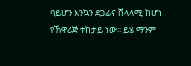ባይሆን እንኳን ደጋፊና ሸላላሚ ከሆነ የኸዋሪጅ ተከታይ ነው፡፡ ይሄ ማንም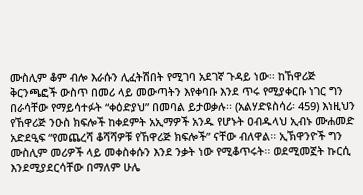ሙስሊም ቆም ብሎ እራሱን ሊፈትሽበት የሚገባ አደገኛ ጉዳይ ነው፡፡ ከኸዋሪጅ ቅርንጫፎች ውስጥ በመሪ ላይ መውጣትን እየቀባቡ እንደ ጥሩ የሚያቀርቡ ነገር ግን በራሳቸው የማይሳተፉት “ቀዕድያህ” በመባል ይታወቃሉ፡፡ (አልሃድዩስሳሪ፡ 459) እነዚህን የኸዋሪጅ ንዑስ ክፍሎች ከቀደምት አኢማዎች አንዱ የሆኑት ዐብዱላህ ኢብኑ ሙሐመድ አድደዒፍ “የመጨረሻ ቆሻሻዎቹ የኸዋሪጅ ክፍሎች” ናቸው ብለዋል፡፡ ኢኽዋንዮች ግን ሙስሊም መሪዎች ላይ መቀስቀሱን እንደ ንቃት ነው የሚቆጥሩት፡፡ ወደሚመኟት ኩርሲ እንደሚያደርሳቸው በማለም ሁሌ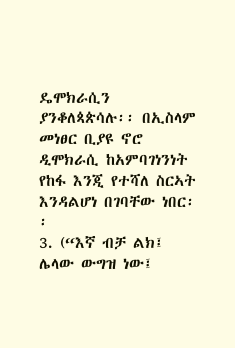ዴሞክራሲን ያንቆለጳጵሳሉ፡፡ በኢስላም መነፀር ቢያዩ ኖሮ ዲሞክራሲ ከአምባገነንነት የከፋ እንጂ የተሻለ ስርኣት እንዳልሆነ በገባቸው ነበር፡፡
3. (“እኛ ብቻ ልክ፤ ሌላው ውግዝ ነው፤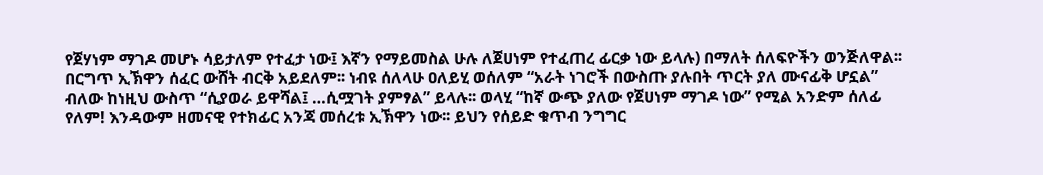የጀሃነም ማገዶ መሆኑ ሳይታለም የተፈታ ነው፤ እኛን የማይመስል ሁሉ ለጀሀነም የተፈጠረ ፊርቃ ነው ይላሉ) በማለት ሰለፍዮችን ወንጅለዋል፡፡
በርግጥ ኢኽዋን ሰፈር ውሸት ብርቅ አይደለም፡፡ ነብዩ ሰለላሁ ዐለይሂ ወሰለም “አራት ነገሮች በውስጡ ያሉበት ጥርት ያለ ሙናፊቅ ሆኗል” ብለው ከነዚህ ውስጥ “ሲያወራ ይዋሻል፤ …ሲሟገት ያምፃል” ይላሉ፡፡ ወላሂ “ከኛ ውጭ ያለው የጀሀነም ማገዶ ነው” የሚል አንድም ሰለፊ የለም! እንዳውም ዘመናዊ የተክፊር አንጃ መሰረቱ ኢኽዋን ነው፡፡ ይህን የሰይድ ቁጥብ ንግግር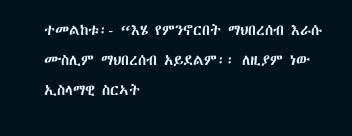ተመልከቱ፡- “እሄ የምንኖርበት ማህበረሰብ እራሱ ሙስሊም ማህበረሰብ አይደልም፡፡ ለዚያም ነው ኢስላማዊ ስርኣት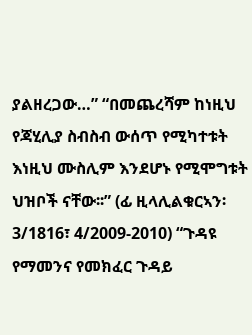ያልዘረጋው…” “በመጨረሻም ከነዚህ የጃሂሊያ ስብስብ ውሰጥ የሚካተቱት እነዚህ ሙስሊም እንደሆኑ የሚሞግቱት ህዝቦች ናቸው፡፡” (ፊ ዚላሊልቁርኣን፡ 3/1816፣ 4/2009-2010) “ጉዳዩ የማመንና የመክፈር ጉዳይ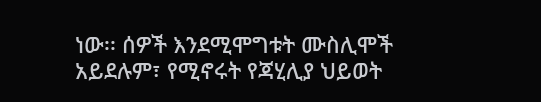ነው፡፡ ሰዎች እንደሚሞግቱት ሙስሊሞች አይደሉም፣ የሚኖሩት የጃሂሊያ ህይወት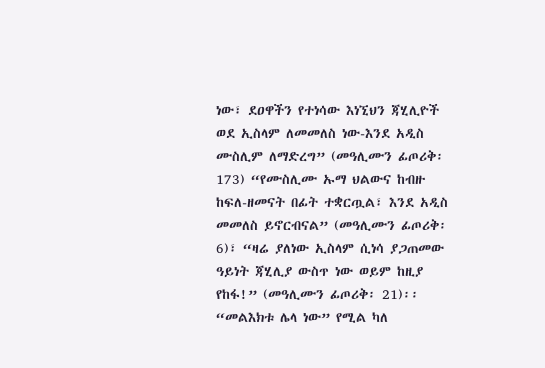ነው፣ ደዐዋችን የተነሳው እነኚህን ጃሂሊዮች ወደ ኢስላም ለመመለስ ነው-እንደ አዲስ ሙስሊም ለማድረግ” (መዓሊሙን ፊጦሪቅ፡ 173) “የሙስሊሙ ኡማ ህልውና ከብዙ ከፍለ-ዘመናት በፊት ተቋርጧል፣ እንደ አዲስ መመለስ ይኖርብናል” (መዓሊሙን ፊጦሪቅ፡ 6)፣ “ዛሬ ያለነው ኢስላም ሲነሳ ያጋጠመው ዓይነት ጃሂሊያ ውስጥ ነው ወይም ከዚያ የከፋ!” (መዓሊሙን ፊጦሪቅ፡ 21)፡፡ “መልእክቱ ሌላ ነው” የሚል ካለ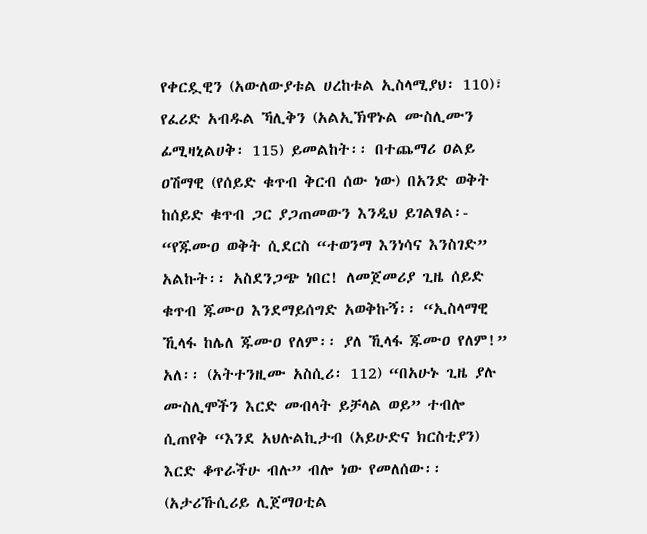የቀርዷዊን (አውለውያቱል ሀረከቱል ኢስላሚያህ፡ 110)፣ የፈሪድ አብዱል ኻሊቅን (አልኢኽዋኑል ሙስሊሙን ፊሚዛኒልሀቅ፡ 115) ይመልከት፡፡ በተጨማሪ ዐልይ ዐሽማዊ (የሰይድ ቁጥብ ቅርብ ሰው ነው) በአንድ ወቅት ከሰይድ ቁጥብ ጋር ያጋጠመውን እንዲህ ይገልፃል፡- “የጁሙዐ ወቅት ሲደርስ “ተወንማ እንነሳና እንስገድ” አልኩት፡፡ አስደንጋጭ ነበር! ለመጀመሪያ ጊዜ ሰይድ ቁጥብ ጁሙዐ እንደማይሰግድ አወቅኩኝ፡፡ “ኢስላማዊ ኺላፋ ከሌለ ጁሙዐ የለም፡፡ ያለ ኺላፋ ጁሙዐ የለም!” አለ፡፡ (አትተንዚሙ አስሲሪ፡ 112) “በአሁኑ ጊዜ ያሉ ሙስሊሞችን እርድ መብላት ይቻላል ወይ” ተብሎ ሲጠየቅ “እንደ አህሉልኪታብ (አይሁድና ክርስቲያን) እርድ ቆጥራችሁ ብሉ” ብሎ ነው የመለሰው፡፡ (አታሪኹሲሪይ ሊጀማዐቲል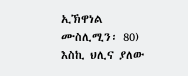ኢኽዋነል ሙስሊሚን፡ 80) እስኪ ህሊና ያለው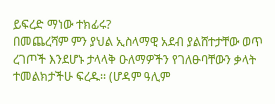ይፍረድ ማነው ተክፊሩ?
በመጨረሻም ምን ያህል ኢስላማዊ አደብ ያልሸተታቸው ወጥ ረገጦች እንደሆኑ ታላላቅ ዑለማዎችን የገለፁባቸውን ቃላት ተመልክታችሁ ፍረዱ፡፡ (ሆዳም ዓሊም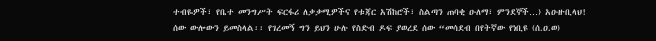ተብዬዎች፣ የቤተ መንግሥት ፍርፋሪ ለቃቃሚዎችና የቱጃር አሽከሮች፣ ስልጣን ጠባቂ ዑለማ፣ ምንደኞች…) አዑዙቢላህ! ሰው ውሎውን ይመስላል፡፡ የገረመኝ ግን ይህን ሁሉ የስድብ ዶፍ ያወረደ ሰው “መሳደብ በየትኛው የነቢዩ (ሰ.ዐ.ወ)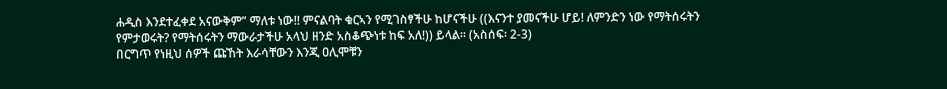ሐዲስ እንደተፈቀደ አናውቅም” ማለቱ ነው!! ምናልባት ቁርኣን የሚገስፃችሁ ከሆናችሁ ((እናንተ ያመናችሁ ሆይ! ለምንድን ነው የማትሰሩትን የምታወሩት? የማትሰሩትን ማውራታችሁ አላህ ዘንድ አስቆጭነቱ ከፍ አለ!)) ይላል፡፡ (አስሰፍ፡ 2-3)
በርግጥ የነዚህ ሰዎች ጩኸት እራሳቸውን እንጂ ዐሊሞቹን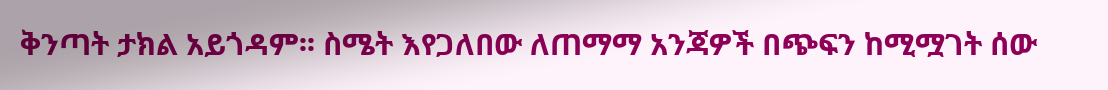ቅንጣት ታክል አይጎዳም፡፡ ስሜት እየጋለበው ለጠማማ አንጃዎች በጭፍን ከሚሟገት ሰው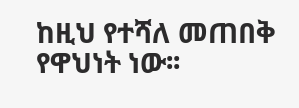ከዚህ የተሻለ መጠበቅ የዋህነት ነው፡፡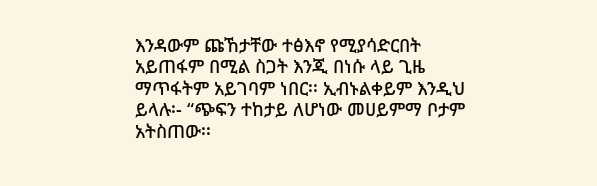እንዳውም ጩኸታቸው ተፅእኖ የሚያሳድርበት አይጠፋም በሚል ስጋት እንጂ በነሱ ላይ ጊዜ ማጥፋትም አይገባም ነበር፡፡ ኢብኑልቀይም እንዲህ ይላሉ፡- “ጭፍን ተከታይ ለሆነው መሀይምማ ቦታም አትስጠው፡፡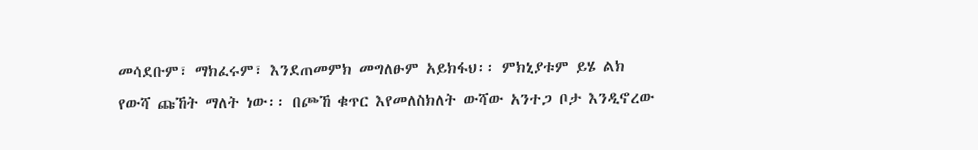መሳደቡም፣ ማክፈሩም፣ እንደጠመምክ መግለፁም አይክፋህ፡፡ ምክኒያቱም ይሄ ልክ የውሻ ጩኸት ማለት ነው፡፡ በጮኸ ቁጥር እየመለስክለት ውሻው አንተጋ ቦታ እንዲኖረው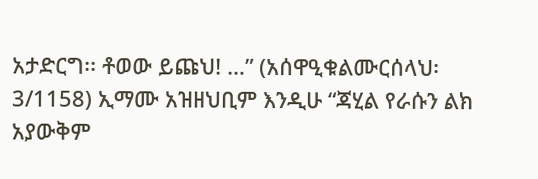አታድርግ፡፡ ቶወው ይጩህ! …” (አሰዋዒቁልሙርሰላህ፡ 3/1158) ኢማሙ አዝዘህቢም እንዲሁ “ጃሂል የራሱን ልክ አያውቅም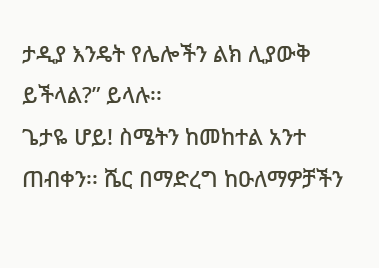ታዲያ እንዴት የሌሎችን ልክ ሊያውቅ ይችላል?” ይላሉ፡፡
ጌታዬ ሆይ! ስሜትን ከመከተል አንተ ጠብቀን፡፡ ሼር በማድረግ ከዑለማዎቻችን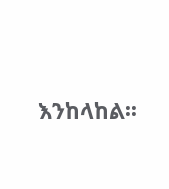እንከላከል፡፡